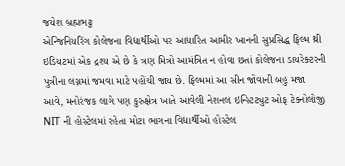જયેશ બ્રહ્મભટ્ટ
એન્જિનિયરિંગ કોલેજના વિદ્યાર્થીઓ પર આધારિત આમીર ખાનની સુપ્રસિદ્ધ ફિલ્મ થ્રી ઇડિયટમાં એક દ્રશ્ય એ છે કે ત્રણ મિત્રો આમંત્રિત ન હોવા છતાં કોલેજના ડાયરેક્ટરની પુત્રીના લગ્નમાં જમવા માટે પહોંચી જાય છે. ફિલ્મમાં આ સીન જોવાની બહુ મજા આવે, મનોરંજક લાગે પણ કુરુક્ષેત્ર ખાતે આવેલી નેશનલ ઇન્સ્ટિટ્યુટ ઓફ ટેક્નોલોજી NIT ની હોસ્ટેલમાં રહેતા મોટા ભાગના વિદ્યાર્થીઓ હોસ્ટેલ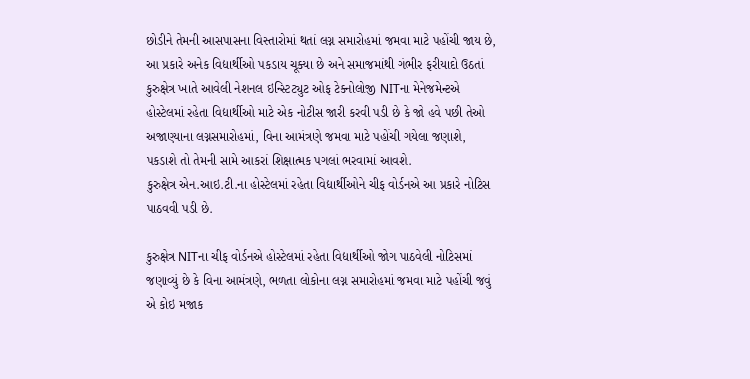છોડીને તેમની આસપાસના વિસ્તારોમાં થતાં લગ્ન સમારોહમાં જમવા માટે પહોંચી જાય છે, આ પ્રકારે અનેક વિદ્યાર્થીઓ પકડાય ચૂક્યા છે અને સમાજમાંથી ગંભીર ફરીયાદો ઉઠતાં કુરુક્ષેત્ર ખાતે આવેલી નેશનલ ઇન્સ્ટિટ્યુટ ઓફ ટેક્નોલોજી NITના મેનેજમેન્ટએ હોસ્ટેલમાં રહેતા વિદ્યાર્થીઓ માટે એક નોટીસ જારી કરવી પડી છે કે જો હવે પછી તેઓ અજાણ્યાના લગ્નસમારોહમાં, વિના આમંત્રણે જમવા માટે પહોંચી ગયેલા જણાશે, પકડાશે તો તેમની સામે આકરાં શિક્ષાત્મક પગલાં ભરવામાં આવશે.
કુરુક્ષેત્ર એન.આઇ.ટી.ના હોસ્ટેલમાં રહેતા વિદ્યાર્થીઓને ચીફ વોર્ડનએ આ પ્રકારે નોટિસ પાઠવવી પડી છે.

કુરુક્ષેત્ર NITના ચીફ વોર્ડનએ હોસ્ટેલમાં રહેતા વિદ્યાર્થીઓ જોગ પાઠવેલી નોટિસમાં જણાવ્યું છે કે વિના આમંત્રણે, ભળતા લોકોના લગ્ન સમારોહમાં જમવા માટે પહોંચી જવું એ કોઇ મજાક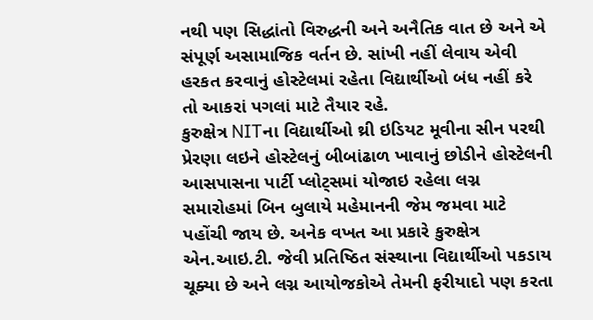નથી પણ સિદ્ધાંતો વિરુદ્ધની અને અનૈતિક વાત છે અને એ સંપૂર્ણ અસામાજિક વર્તન છે. સાંખી નહીં લેવાય એવી હરકત કરવાનું હોસ્ટેલમાં રહેતા વિદ્યાર્થીઓ બંધ નહીં કરે તો આકરાં પગલાં માટે તૈયાર રહે.
કુરુક્ષેત્ર NITના વિદ્યાર્થીઓ થ્રી ઇડિયટ મૂવીના સીન પરથી પ્રેરણા લઇને હોસ્ટેલનું બીબાંઢાળ ખાવાનું છોડીને હોસ્ટેલની આસપાસના પાર્ટી પ્લોટ્સમાં યોજાઇ રહેલા લગ્ન સમારોહમાં બિન બુલાયે મહેમાનની જેમ જમવા માટે પહોંચી જાય છે. અનેક વખત આ પ્રકારે કુરુક્ષેત્ર એન.આઇ.ટી. જેવી પ્રતિષ્ઠિત સંસ્થાના વિદ્યાર્થીઓ પકડાય ચૂક્યા છે અને લગ્ન આયોજકોએ તેમની ફરીયાદો પણ કરતા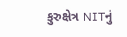કુરુક્ષેત્ર NITનું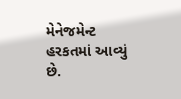મેનેજમેન્ટ હરકતમાં આવ્યું છે.